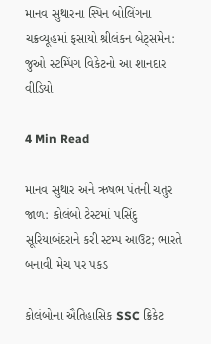માનવ સુથારના સ્પિન બોલિંગના ચક્રવ્યૂહમાં ફસાયો શ્રીલંકન બેટ્સમેન: જુઓ સ્ટમ્પિંગ વિકેટનો આ શાનદાર વીડિયો

4 Min Read

માનવ સુથાર અને ઋષભ પંતની ચતુર જાળ: કોલંબો ટેસ્ટમાં પસિંદુ સૂરિયાબંદરાને કરી સ્ટમ્પ આઉટ; ભારતે બનાવી મેચ પર પકડ

કોલંબોના ઐતિહાસિક SSC ક્રિકેટ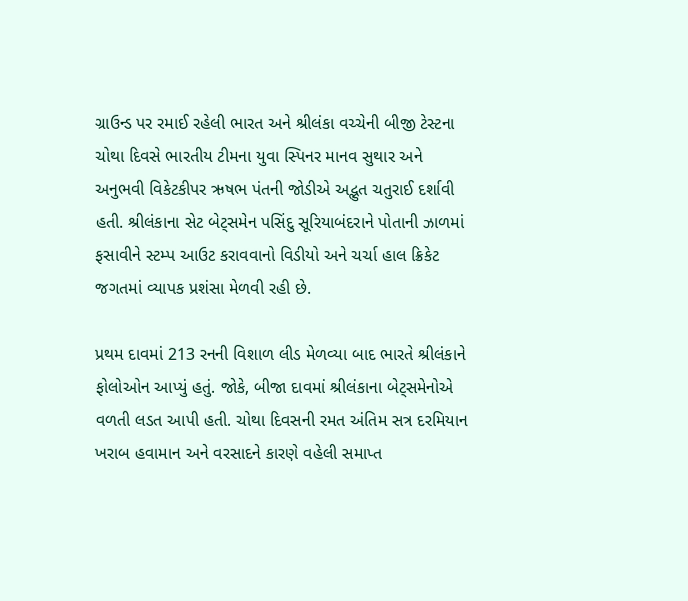ગ્રાઉન્ડ પર રમાઈ રહેલી ભારત અને શ્રીલંકા વચ્ચેની બીજી ટેસ્ટના ચોથા દિવસે ભારતીય ટીમના યુવા સ્પિનર માનવ સુથાર અને અનુભવી વિકેટકીપર ઋષભ પંતની જોડીએ અદ્ભુત ચતુરાઈ દર્શાવી હતી. શ્રીલંકાના સેટ બેટ્સમેન પસિંદુ સૂરિયાબંદરાને પોતાની ઝાળમાં ફસાવીને સ્ટમ્પ આઉટ કરાવવાનો વિડીયો અને ચર્ચા હાલ ક્રિકેટ જગતમાં વ્યાપક પ્રશંસા મેળવી રહી છે.

પ્રથમ દાવમાં 213 રનની વિશાળ લીડ મેળવ્યા બાદ ભારતે શ્રીલંકાને ફોલોઓન આપ્યું હતું. જોકે, બીજા દાવમાં શ્રીલંકાના બેટ્સમેનોએ વળતી લડત આપી હતી. ચોથા દિવસની રમત અંતિમ સત્ર દરમિયાન ખરાબ હવામાન અને વરસાદને કારણે વહેલી સમાપ્ત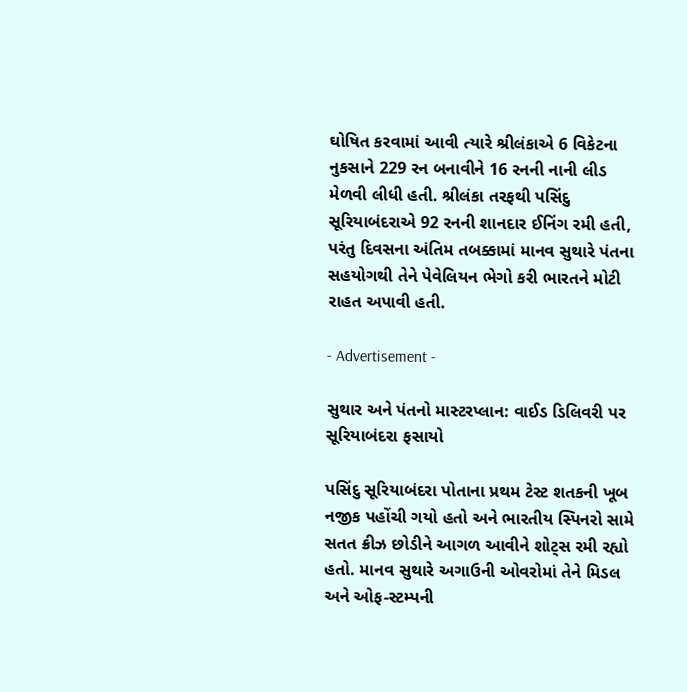ઘોષિત કરવામાં આવી ત્યારે શ્રીલંકાએ 6 વિકેટના નુકસાને 229 રન બનાવીને 16 રનની નાની લીડ મેળવી લીધી હતી. શ્રીલંકા તરફથી પસિંદુ સૂરિયાબંદરાએ 92 રનની શાનદાર ઈનિંગ રમી હતી, પરંતુ દિવસના અંતિમ તબક્કામાં માનવ સુથારે પંતના સહયોગથી તેને પેવેલિયન ભેગો કરી ભારતને મોટી રાહત અપાવી હતી.

- Advertisement -

સુથાર અને પંતનો માસ્ટરપ્લાન: વાઈડ ડિલિવરી પર સૂરિયાબંદરા ફસાયો

પસિંદુ સૂરિયાબંદરા પોતાના પ્રથમ ટેસ્ટ શતકની ખૂબ નજીક પહોંચી ગયો હતો અને ભારતીય સ્પિનરો સામે સતત ક્રીઝ છોડીને આગળ આવીને શોટ્સ રમી રહ્યો હતો. માનવ સુથારે અગાઉની ઓવરોમાં તેને મિડલ અને ઓફ-સ્ટમ્પની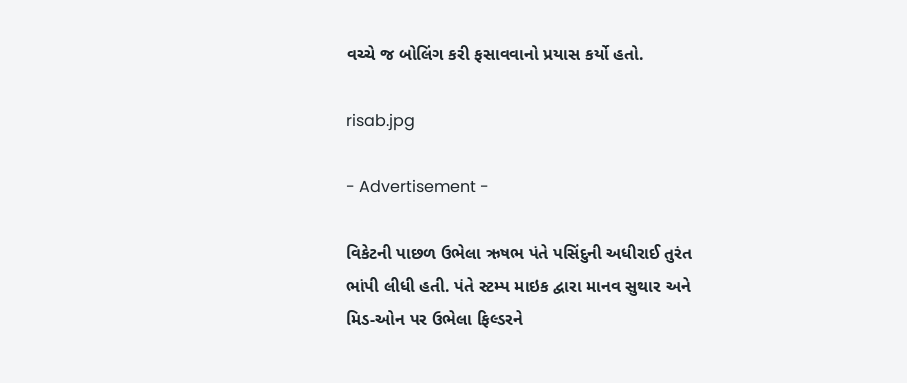વચ્ચે જ બોલિંગ કરી ફસાવવાનો પ્રયાસ કર્યો હતો.

risab.jpg

- Advertisement -

વિકેટની પાછળ ઉભેલા ઋષભ પંતે પસિંદુની અધીરાઈ તુરંત ભાંપી લીધી હતી. પંતે સ્ટમ્પ માઇક દ્વારા માનવ સુથાર અને મિડ-ઓન પર ઉભેલા ફિલ્ડરને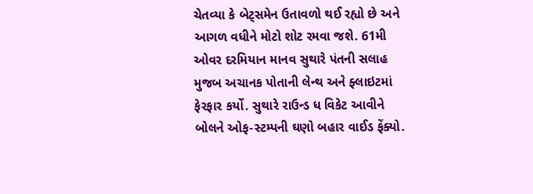ચેતવ્યા કે બેટ્સમેન ઉતાવળો થઈ રહ્યો છે અને આગળ વધીને મોટો શોટ રમવા જશે. 61મી ઓવર દરમિયાન માનવ સુથારે પંતની સલાહ મુજબ અચાનક પોતાની લેન્થ અને ફ્લાઇટમાં ફેરફાર કર્યો. સુથારે રાઉન્ડ ધ વિકેટ આવીને બોલને ઓફ-સ્ટમ્પની ઘણો બહાર વાઈડ ફેંક્યો.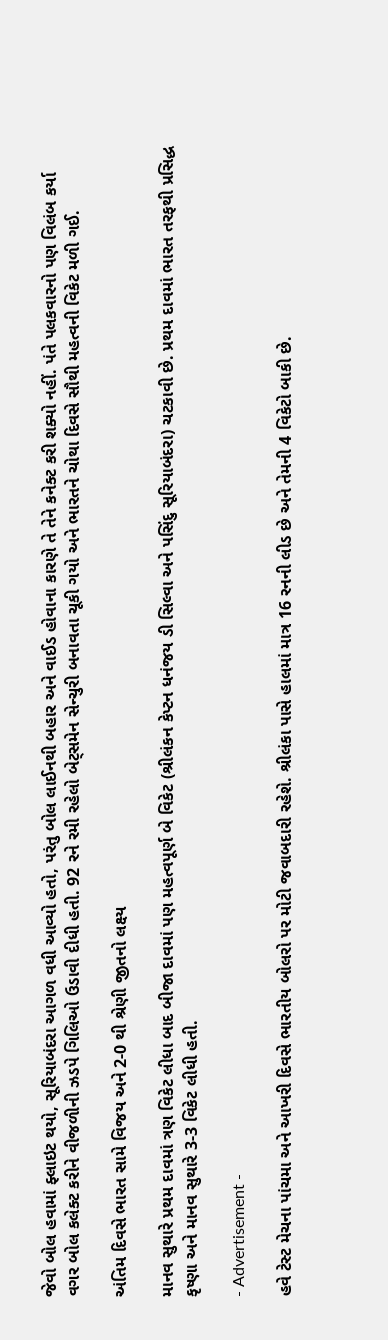જેવો બોલ હવામાં ફ્લાઇટ થયો, સૂરિયાબંદરા આગળ વધી આવ્યો હતો, પરંતુ બોલ લાઈનથી બહાર અને વાઈડ હોવાના કારણે તે તેને કનેક્ટ કરી શક્યો નહીં. પંતે પલકવારનો પણ વિલંબ કર્યા વગર બોલ કલેક્ટ કરીને વીજળીની ઝડપે ગિલિઓ ઉડાવી દીધી હતી. 92 રને રમી રહેલો બેટ્સમેન સેન્ચુરી બનાવતા ચૂકી ગયો અને ભારતને ચોથા દિવસે સૌથી મહત્વની વિકેટ મળી ગઈ.

અંતિમ દિવસે ભારત સામે વિજય અને 2-0 થી શ્રેણી જીતનો લક્ષ્ય

માનવ સુથારે પ્રથમ દાવમાં ત્રણ વિકેટ લીધા બાદ બીજા દાવમાં પણ મહત્વપૂર્ણ બે વિકેટ (શ્રીલંકન કેપ્ટન ધનંજય ડી સિલ્વા અને પસિંદુ સૂરિયાબંદરા) ચટકાવી છે. પ્રથમ દાવમાં ભારત તરફથી પ્રસિદ્ધ કૃષ્ણા અને માનવ સુથારે 3-3 વિકેટ લીધી હતી.

- Advertisement -

હવે ટેસ્ટ મેચના પાંચમા અને આખરી દિવસે ભારતીય બોલરો પર મોટી જવાબદારી રહેશે. શ્રીલંકા પાસે હાલમાં માત્ર 16 રનની લીડ છે અને તેમની 4 વિકેટો બાકી છે.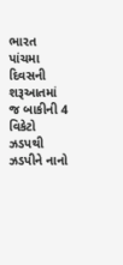ભારત પાંચમા દિવસની શરૂઆતમાં જ બાકીની 4 વિકેટો ઝડપથી ઝડપીને નાનો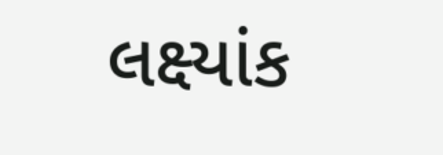લક્ષ્યાંક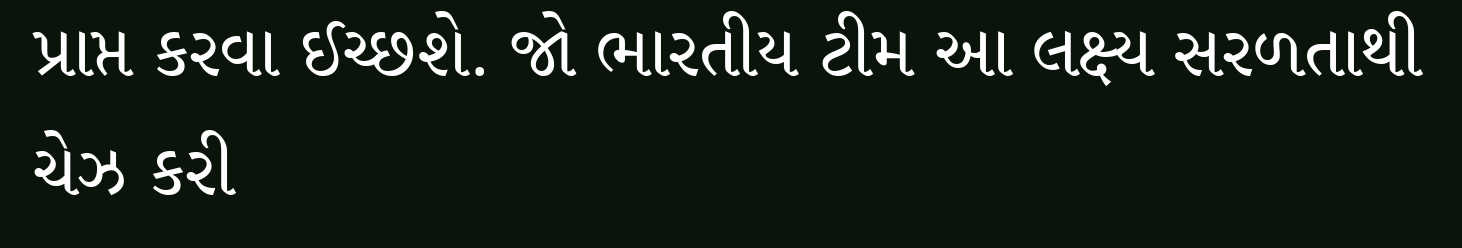પ્રાપ્ત કરવા ઈચ્છશે. જો ભારતીય ટીમ આ લક્ષ્ય સરળતાથી ચેઝ કરી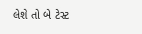લેશે તો બે ટેસ્ટ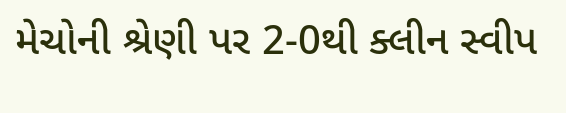મેચોની શ્રેણી પર 2-0થી ક્લીન સ્વીપ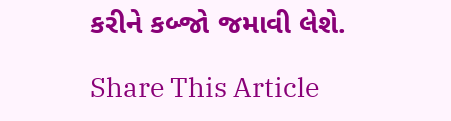કરીને કબ્જો જમાવી લેશે.

Share This Article